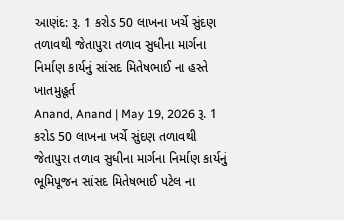આણંદ: રૂ. 1 કરોડ 50 લાખના ખર્ચે સુંદણ તળાવથી જેતાપુરા તળાવ સુધીના માર્ગના નિર્માણ કાર્યનું સાંસદ મિતેષભાઈ ના હસ્તે ખાતમુહૂર્ત
Anand, Anand | May 19, 2026 રૂ. 1 કરોડ 50 લાખના ખર્ચે સુંદણ તળાવથી જેતાપુરા તળાવ સુધીના માર્ગના નિર્માણ કાર્યનું ભૂમિપૂજન સાંસદ મિતેષભાઈ પટેલ ના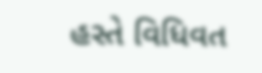હસ્તે વિધિવત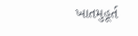ખાતમુહૂર્ત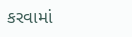કરવામાં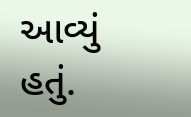આવ્યું હતું.